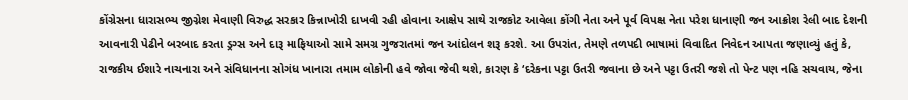કોંગ્રેસના ધારાસભ્ય જીગ્નેશ મેવાણી વિરુદ્ધ સરકાર કિન્નાખોરી દાખવી રહી હોવાના આક્ષેપ સાથે રાજકોટ આવેલા કોંગી નેતા અને પૂર્વ વિપક્ષ નેતા પરેશ ધાનાણી જન આક્રોશ રેલી બાદ દેશની આવનારી પેઢીને બરબાદ કરતા ડ્રગ્સ અને દારૂ માફિયાઓ સામે સમગ્ર ગુજરાતમાં જન આંદોલન શરૂ કરશે. આ ઉપરાંત, તેમણે તળપદી ભાષામાં વિવાદિત નિવેદન આપતા જણાવ્યું હતું કે, રાજકીય ઈશારે નાચનારા અને સંવિધાનના સોગંધ ખાનારા તમામ લોકોની હવે જોવા જેવી થશે, કારણ કે ‘દરેકના પટ્ટા ઉતરી જવાના છે અને પટ્ટા ઉતરી જશે તો પેન્ટ પણ નહિ સચવાય, જેના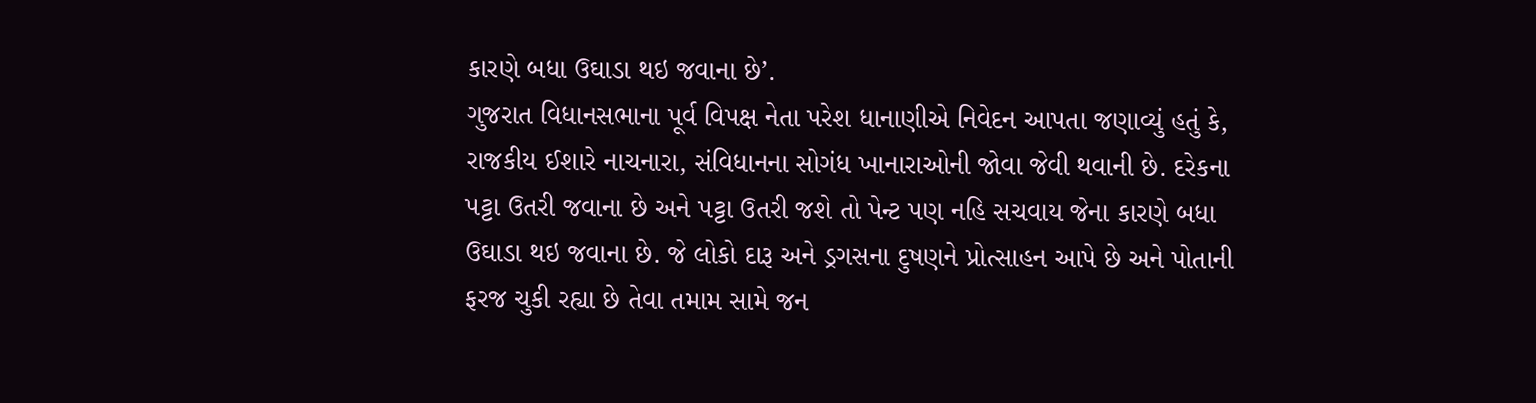કારણે બધા ઉઘાડા થઇ જવાના છે’.
ગુજરાત વિધાનસભાના પૂર્વ વિપક્ષ નેતા પરેશ ધાનાણીએ નિવેદન આપતા જણાવ્યું હતું કે, રાજકીય ઈશારે નાચનારા, સંવિધાનના સોગંધ ખાનારાઓની જોવા જેવી થવાની છે. દરેકના પટ્ટા ઉતરી જવાના છે અને પટ્ટા ઉતરી જશે તો પેન્ટ પણ નહિ સચવાય જેના કારણે બધા ઉઘાડા થઇ જવાના છે. જે લોકો દારૂ અને ડ્રગસના દુષણને પ્રોત્સાહન આપે છે અને પોતાની ફરજ ચુકી રહ્યા છે તેવા તમામ સામે જન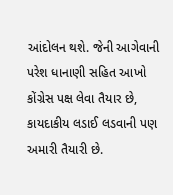આંદોલન થશે. જેની આગેવાની પરેશ ધાનાણી સહિત આખો કોંગ્રેસ પક્ષ લેવા તૈયાર છે, કાયદાકીય લડાઈ લડવાની પણ અમારી તૈયારી છે.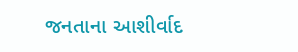જનતાના આશીર્વાદ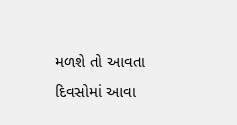મળશે તો આવતા દિવસોમાં આવા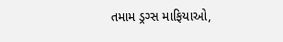તમામ ડ્રગ્સ માફિયાઓ,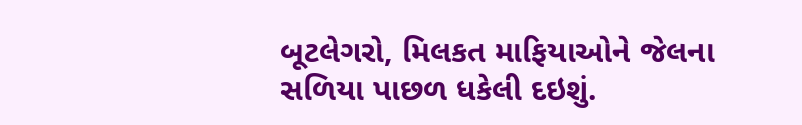બૂટલેગરો, મિલકત માફિયાઓને જેલના સળિયા પાછળ ધકેલી દઇશું.